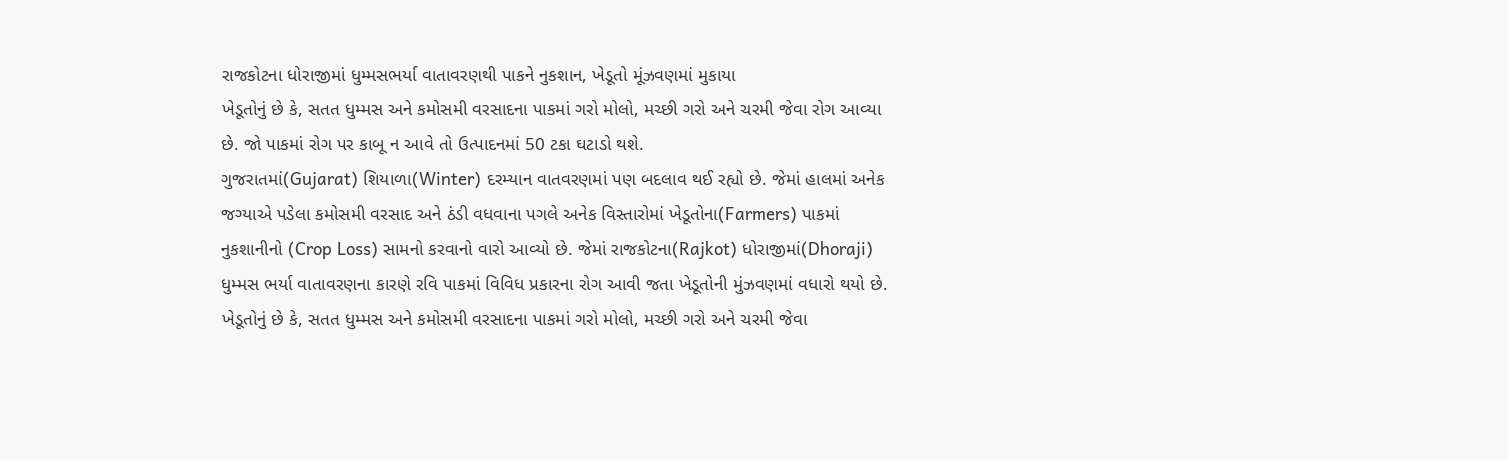રાજકોટના ધોરાજીમાં ધુમ્મસભર્યા વાતાવરણથી પાકને નુકશાન, ખેડૂતો મૂંઝવણમાં મુકાયા
ખેડૂતોનું છે કે, સતત ધુમ્મસ અને કમોસમી વરસાદના પાકમાં ગરો મોલો, મચ્છી ગરો અને ચરમી જેવા રોગ આવ્યા છે. જો પાકમાં રોગ પર કાબૂ ન આવે તો ઉત્પાદનમાં 50 ટકા ઘટાડો થશે.
ગુજરાતમાં(Gujarat) શિયાળા(Winter) દરમ્યાન વાતવરણમાં પણ બદલાવ થઈ રહ્યો છે. જેમાં હાલમાં અનેક જગ્યાએ પડેલા કમોસમી વરસાદ અને ઠંડી વધવાના પગલે અનેક વિસ્તારોમાં ખેડૂતોના(Farmers) પાકમાં નુકશાનીનો (Crop Loss) સામનો કરવાનો વારો આવ્યો છે. જેમાં રાજકોટના(Rajkot) ધોરાજીમાં(Dhoraji) ધુમ્મસ ભર્યા વાતાવરણના કારણે રવિ પાકમાં વિવિધ પ્રકારના રોગ આવી જતા ખેડૂતોની મુંઝવણમાં વધારો થયો છે.
ખેડૂતોનું છે કે, સતત ધુમ્મસ અને કમોસમી વરસાદના પાકમાં ગરો મોલો, મચ્છી ગરો અને ચરમી જેવા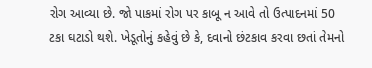રોગ આવ્યા છે. જો પાકમાં રોગ પર કાબૂ ન આવે તો ઉત્પાદનમાં 50 ટકા ઘટાડો થશે. ખેડૂતોનું કહેવું છે કે, દવાનો છંટકાવ કરવા છતાં તેમનો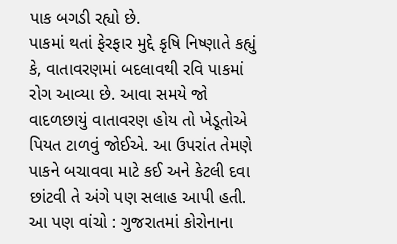પાક બગડી રહ્યો છે.
પાકમાં થતાં ફેરફાર મુદ્દે કૃષિ નિષ્ણાતે કહ્યું કે, વાતાવરણમાં બદલાવથી રવિ પાકમાં રોગ આવ્યા છે. આવા સમયે જો વાદળછાયું વાતાવરણ હોય તો ખેડૂતોએ પિયત ટાળવું જોઈએ. આ ઉપરાંત તેમણે પાકને બચાવવા માટે કઈ અને કેટલી દવા છાંટવી તે અંગે પણ સલાહ આપી હતી.
આ પણ વાંચો : ગુજરાતમાં કોરોનાના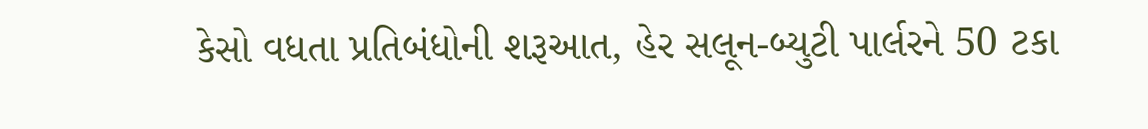કેસો વધતા પ્રતિબંધોની શરૂઆત, હેર સલૂન-બ્યુટી પાર્લરને 50 ટકા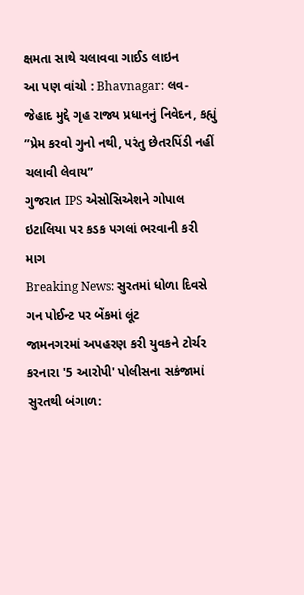ક્ષમતા સાથે ચલાવવા ગાઈડ લાઇન
આ પણ વાંચો : Bhavnagar: લવ-જેહાદ મુદ્દે ગૃહ રાજ્ય પ્રધાનનું નિવેદન, કહ્યું ”પ્રેમ કરવો ગુનો નથી, પરંતુ છેતરપિંડી નહીં ચલાવી લેવાય”
ગુજરાત IPS એસોસિએશને ગોપાલ ઇટાલિયા પર કડક પગલાં ભરવાની કરી માગ
Breaking News: સુરતમાં ધોળા દિવસે ગન પોઈન્ટ પર બેંકમાં લૂંટ
જામનગરમાં અપહરણ કરી યુવકને ટોર્ચર કરનારા '5 આરોપી' પોલીસના સકંજામાં
સુરતથી બંગાળ: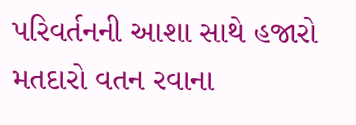પરિવર્તનની આશા સાથે હજારો મતદારો વતન રવાના